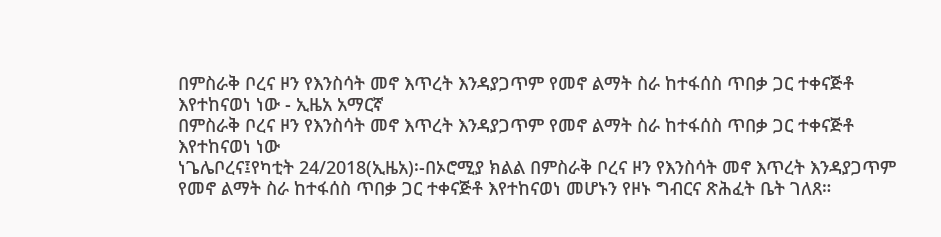በምስራቅ ቦረና ዞን የእንስሳት መኖ እጥረት እንዳያጋጥም የመኖ ልማት ስራ ከተፋሰስ ጥበቃ ጋር ተቀናጅቶ እየተከናወነ ነው - ኢዜአ አማርኛ
በምስራቅ ቦረና ዞን የእንስሳት መኖ እጥረት እንዳያጋጥም የመኖ ልማት ስራ ከተፋሰስ ጥበቃ ጋር ተቀናጅቶ እየተከናወነ ነው
ነጌሌቦረና፤የካቲት 24/2018(ኢዜአ)፡-በኦሮሚያ ክልል በምስራቅ ቦረና ዞን የእንስሳት መኖ እጥረት እንዳያጋጥም የመኖ ልማት ስራ ከተፋሰስ ጥበቃ ጋር ተቀናጅቶ እየተከናወነ መሆኑን የዞኑ ግብርና ጽሕፈት ቤት ገለጸ።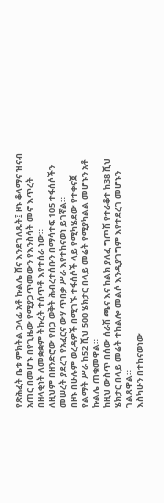የጽሕፈት ቤቱ ምክትል ኃላፊ አቶ ኩልሌ ሸና እንደገለጹት፤ ዞኑ ቆላማና ዝናብ አጠር በመሆኑ በየጊዜው የሚያጋጥመውን የእንስሳት መኖ እጥረት በዘላቂነት ለመቋቋም ትኩረት ተሰጥቶ እየተሰራ ነው።
ለዚህም በዘንድሮው የበጋ ወቅት ሕብረተሰቡን በማሳተፍ 105 ተፋሰሶችን መሠረት ያደረገ የአፈርና ውሃ ጥበቃ ሥራ እየተከናወነ ይገኛል።
በዞኑ በሁሉም ወረዳዎች በሚገኙ ተፋሰሶች ላይ የሚካሄደው የተቀናጀ የልማት ሥራ ከ52 ሺህ 500 ሄክታር በላይ መሬት የሚያካልል መሆኑን አቶ ኩልሌ ጠቁመዋል።
ከዚህ ውስጥ በሰው ሰራሽ ጫና እና ከልክ ያለፈ ግጦሽ የተራቆተ ከ38 ሺህ ሄክታር በላይ መሬት ተከልሎ መልሶ እንዲያገግም እየተደረገ መሆኑን ገልጸዋል።
እስካሁን በተከናወነው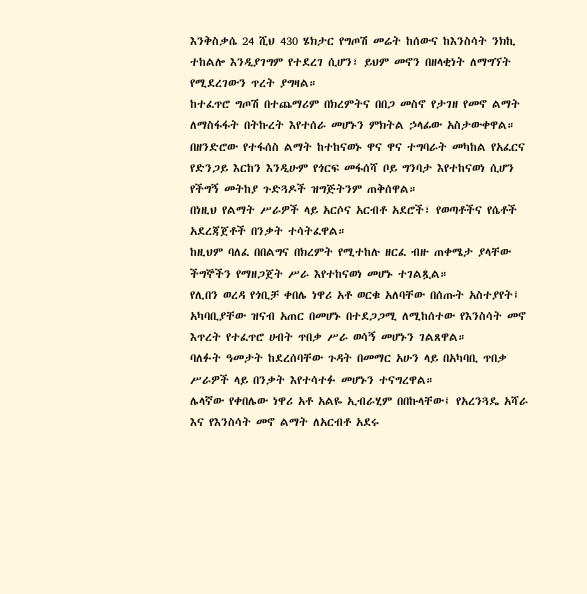እንቅስቃሴ 24 ሺህ 430 ሄክታር የግጦሽ መሬት ከሰውና ከእንስሳት ንክኪ ተከልሎ እንዲያገግም የተደረገ ሲሆን፣ ይህም መኖን በዘላቂነት ለማግኘት የሚደረገውን ጥረት ያግዛል።
ከተፈጥሮ ግጦሽ በተጨማሪም በክረምትና በበጋ መስኖ የታገዘ የመኖ ልማት ለማስፋፋት በትኩረት እየተሰራ መሆኑን ምክትል ኃላፊው አስታውቀዋል።
በዘንድሮው የተፋሰስ ልማት ከተከናወኑ ዋና ዋና ተግባራት መካከል የአፈርና የድንጋይ እርከን እንዲሁም የጎርፍ መፋሰሻ ቦይ ግንባታ እየተከናወነ ሲሆን የችግኝ መትከያ ጉድጓዶች ዝግጅትንም ጠቅሰዋል።
በነዚህ የልማት ሥራዎች ላይ አርሶና አርብቶ አደሮች፣ የወጣቶችና የሴቶች አደረጃጀቶች በንቃት ተሳትፈዋል።
ከዚህም ባለፈ በበልግና በክረምት የሚተከሉ ዘርፈ ብዙ ጠቀሜታ ያላቸው ችግኞችን የማዘጋጀት ሥራ እየተከናወነ መሆኑ ተገልጿል።
የሊበን ወረዳ የጎቢቻ ቀበሌ ነዋሪ አቶ ወርቁ አለባቸው በሰጡት አስተያየት፤ አካባቢያቸው ዝናብ አጠር በመሆኑ በተደጋጋሚ ለሚከሰተው የእንስሳት መኖ እጥረት የተፈጥሮ ሀብት ጥበቃ ሥራ ወሳኝ መሆኑን ገልጸዋል።
ባለፉት ዓመታት ከደረሰባቸው ጉዳት በመማር አሁን ላይ በአካባቢ ጥበቃ ሥራዎች ላይ በንቃት እየተሳተፉ መሆኑን ተናግረዋል።
ሌላኛው የቀበሌው ነዋሪ አቶ አልዬ ኢብራሂም በበኩላቸው፤ የአረንጓዴ አሻራ እና የእንስሳት መኖ ልማት ለአርብቶ አደሩ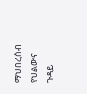ማህበረሰብ የህልውና ጉዳይ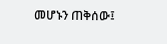መሆኑን ጠቅሰው፤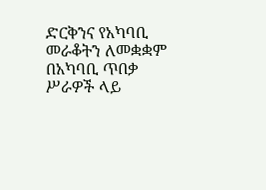ድርቅንና የአካባቢ መራቆትን ለመቋቋም በአካባቢ ጥበቃ ሥራዎች ላይ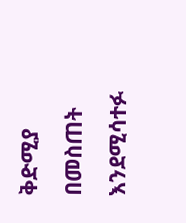ቅድሚያ በመስጠት እንደሚሳተፉ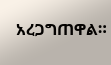አረጋግጠዋል።